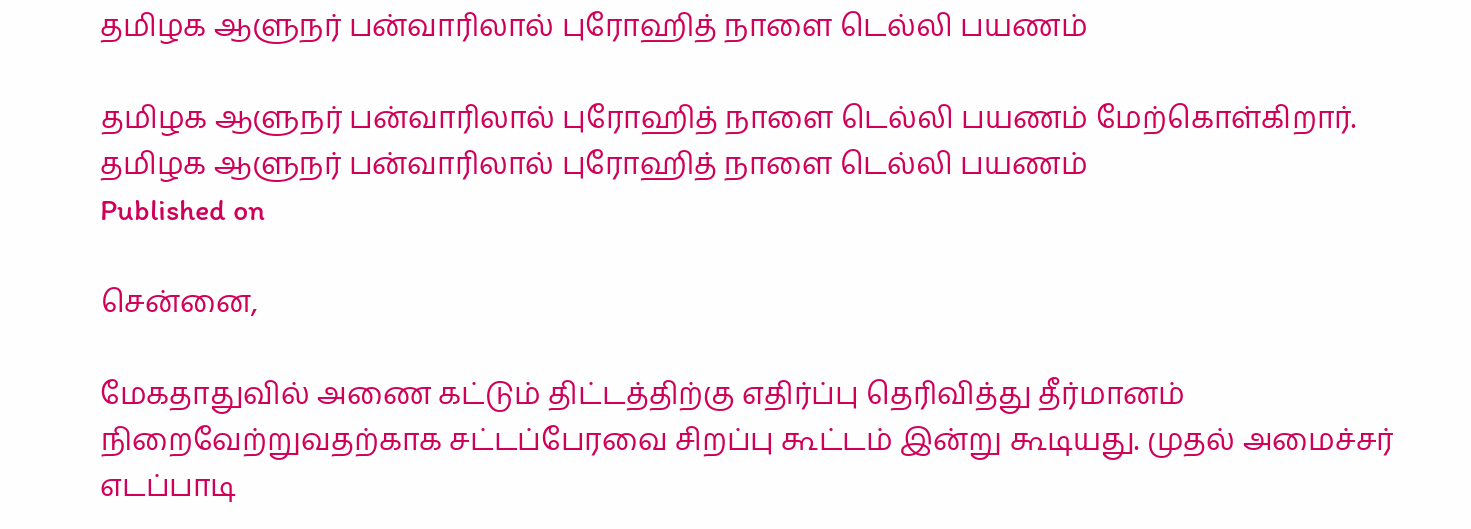தமிழக ஆளுநர் பன்வாரிலால் புரோஹித் நாளை டெல்லி பயணம்

தமிழக ஆளுநர் பன்வாரிலால் புரோஹித் நாளை டெல்லி பயணம் மேற்கொள்கிறார்.
தமிழக ஆளுநர் பன்வாரிலால் புரோஹித் நாளை டெல்லி பயணம்
Published on

சென்னை,

மேகதாதுவில் அணை கட்டும் திட்டத்திற்கு எதிர்ப்பு தெரிவித்து தீர்மானம் நிறைவேற்றுவதற்காக சட்டப்பேரவை சிறப்பு கூட்டம் இன்று கூடியது. முதல் அமைச்சர் எடப்பாடி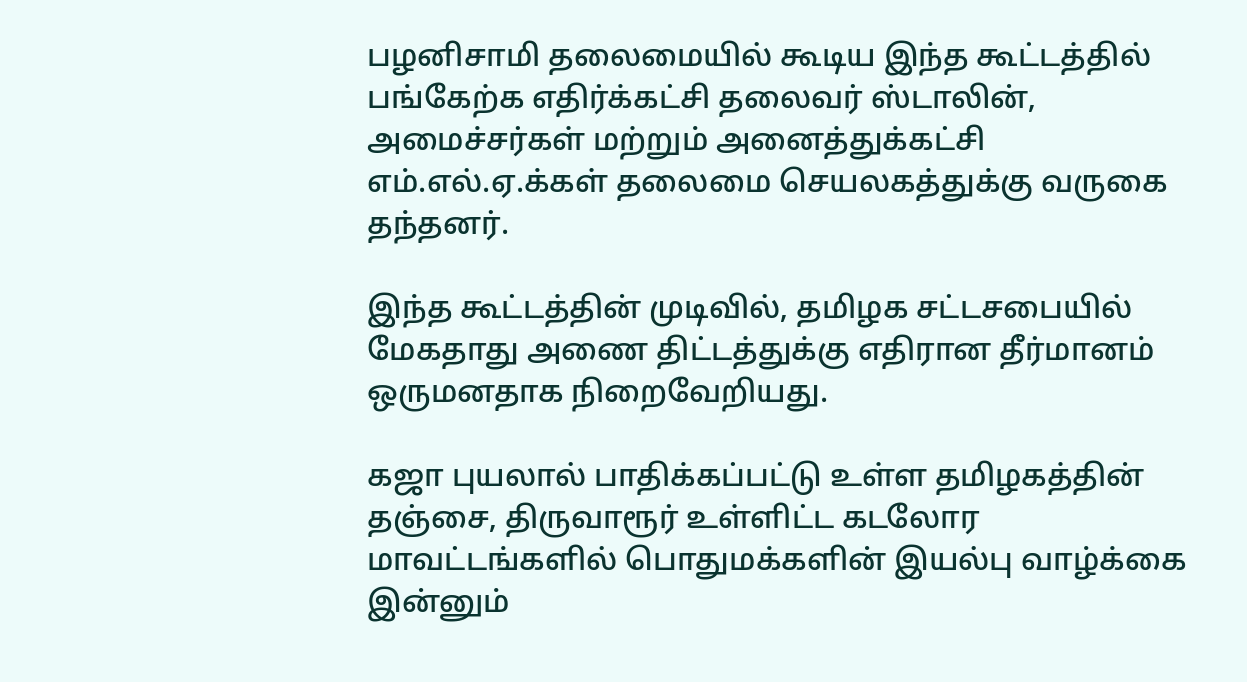பழனிசாமி தலைமையில் கூடிய இந்த கூட்டத்தில் பங்கேற்க எதிர்க்கட்சி தலைவர் ஸ்டாலின், அமைச்சர்கள் மற்றும் அனைத்துக்கட்சி எம்.எல்.ஏ.க்கள் தலைமை செயலகத்துக்கு வருகை தந்தனர்.

இந்த கூட்டத்தின் முடிவில், தமிழக சட்டசபையில் மேகதாது அணை திட்டத்துக்கு எதிரான தீர்மானம் ஒருமனதாக நிறைவேறியது.

கஜா புயலால் பாதிக்கப்பட்டு உள்ள தமிழகத்தின் தஞ்சை, திருவாரூர் உள்ளிட்ட கடலோர மாவட்டங்களில் பொதுமக்களின் இயல்பு வாழ்க்கை இன்னும்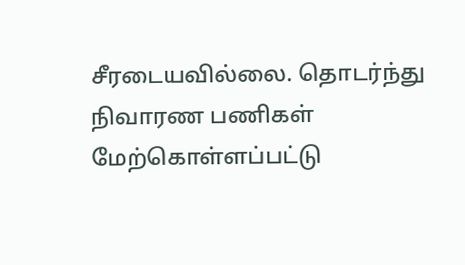சீரடையவில்லை. தொடர்ந்து நிவாரண பணிகள் மேற்கொள்ளப்பட்டு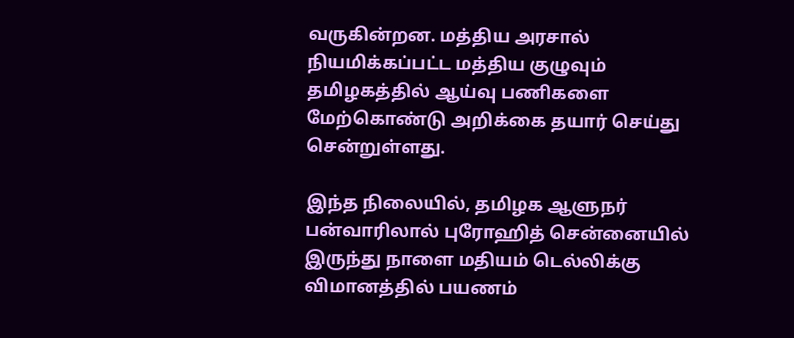வருகின்றன. மத்திய அரசால் நியமிக்கப்பட்ட மத்திய குழுவும் தமிழகத்தில் ஆய்வு பணிகளை மேற்கொண்டு அறிக்கை தயார் செய்து சென்றுள்ளது.

இந்த நிலையில், தமிழக ஆளுநர் பன்வாரிலால் புரோஹித் சென்னையில் இருந்து நாளை மதியம் டெல்லிக்கு விமானத்தில் பயணம்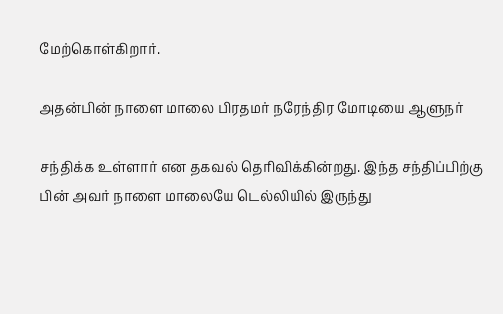மேற்கொள்கிறார்.

அதன்பின் நாளை மாலை பிரதமர் நரேந்திர மோடியை ஆளுநர்

சந்திக்க உள்ளார் என தகவல் தெரிவிக்கின்றது. இந்த சந்திப்பிற்கு பின் அவர் நாளை மாலையே டெல்லியில் இருந்து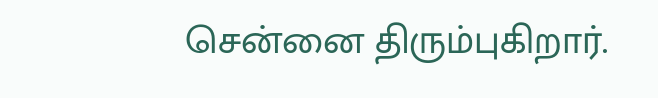சென்னை திரும்புகிறார்.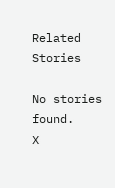Related Stories

No stories found.
X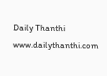Daily Thanthi
www.dailythanthi.com